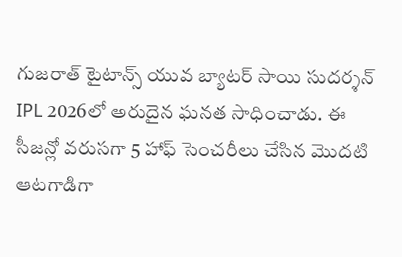గుజరాత్ టైటాన్స్ యువ బ్యాటర్ సాయి సుదర్శన్ IPL 2026లో అరుదైన ఘనత సాధించాడు. ఈ సీజన్లో వరుసగా 5 హాఫ్ సెంచరీలు చేసిన మొదటి ఆటగాడిగా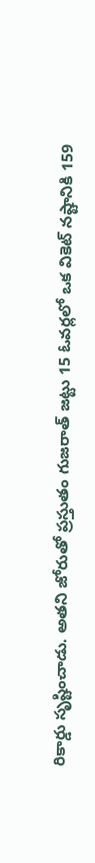రికార్డు సృష్టించాడు. అతని జోరుతో ప్రస్తుతం గుజరాత్ జట్టు 15 ఓవర్లలో ఒక వికెట్ నష్టానికి 159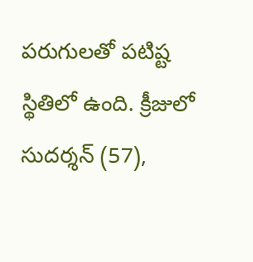పరుగులతో పటిష్ట స్థితిలో ఉంది. క్రీజులో సుదర్శన్ (57),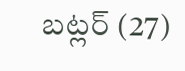బట్లర్ (27)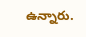ఉన్నారు.